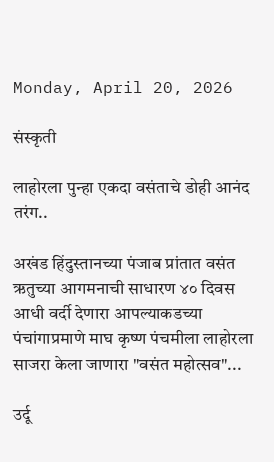Monday, April 20, 2026

संस्कृती

लाहोरला पुन्हा एकदा वसंताचे डोही आनंद तरंग..

अखंड हिंदुस्तानच्या पंजाब प्रांतात वसंत ऋतुच्या आगमनाची साधारण ४० दिवस आधी वर्दी देणारा आपल्याकडच्या पंचांगाप्रमाणे माघ कृष्ण पंचमीला लाहोरला साजरा केला जाणारा "वसंत महोत्सव"...

उर्दू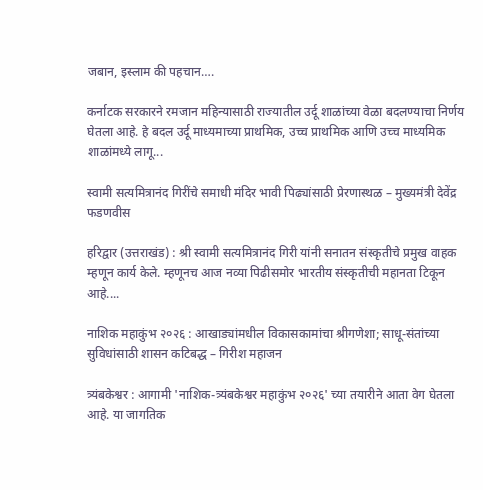जबान, इस्लाम की पहचान….

कर्नाटक सरकारने रमजान महिन्यासाठी राज्यातील उर्दू शाळांच्या वेळा बदलण्याचा निर्णय घेतला आहे. हे बदल उर्दू माध्यमाच्या प्राथमिक, उच्च प्राथमिक आणि उच्च माध्यमिक शाळांमध्ये लागू...

स्वामी सत्यमित्रानंद गिरींचे समाधी मंदिर भावी पिढ्यांसाठी प्रेरणास्थळ – मुख्यमंत्री देवेंद्र फडणवीस

हरिद्वार (उत्तराखंड) : श्री स्वामी सत्यमित्रानंद गिरी यांनी सनातन संस्कृतीचे प्रमुख वाहक म्हणून कार्य केले. म्हणूनच आज नव्या पिढीसमोर भारतीय संस्कृतीची महानता टिकून आहे....

नाशिक महाकुंभ २०२६ : आखाड्यांमधील विकासकामांचा श्रीगणेशा; साधू-संतांच्या सुविधांसाठी शासन कटिबद्ध – गिरीश महाजन

त्र्यंबकेश्वर : आगामी 'नाशिक-त्र्यंबकेश्वर महाकुंभ २०२६' च्या तयारीने आता वेग घेतला आहे. या जागतिक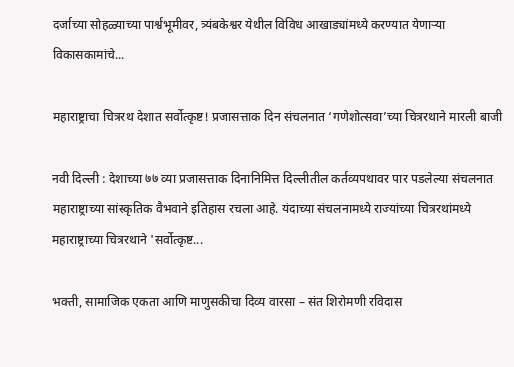दर्जाच्या सोहळ्याच्या पार्श्वभूमीवर, त्र्यंबकेश्वर येथील विविध आखाड्यांमध्ये करण्यात येणाऱ्या विकासकामांचे...

महाराष्ट्राचा चित्ररथ देशात सर्वोत्कृष्ट! प्रजासत्ताक दिन संचलनात ‘गणेशोत्सवा’च्या चित्ररथाने मारली बाजी

नवी दिल्ली : देशाच्या ७७ व्या प्रजासत्ताक दिनानिमित्त दिल्लीतील कर्तव्यपथावर पार पडलेल्या संचलनात महाराष्ट्राच्या सांस्कृतिक वैभवाने इतिहास रचला आहे. यंदाच्या संचलनामध्ये राज्यांच्या चित्ररथांमध्ये महाराष्ट्राच्या चित्ररथाने 'सर्वोत्कृष्ट...

भक्ती, सामाजिक एकता आणि माणुसकीचा दिव्य वारसा – संत शिरोमणी रविदास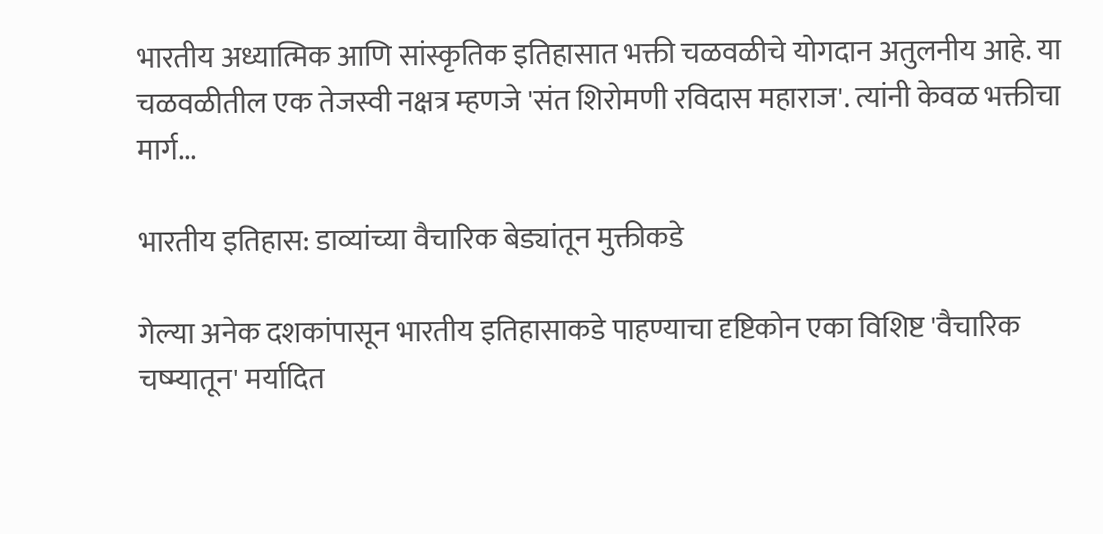भारतीय अध्यात्मिक आणि सांस्कृतिक इतिहासात भक्ती चळवळीचे योगदान अतुलनीय आहे. या चळवळीतील एक तेजस्वी नक्षत्र म्हणजे 'संत शिरोमणी रविदास महाराज'. त्यांनी केवळ भक्तीचा मार्ग...

भारतीय इतिहास: डाव्यांच्या वैचारिक बेड्यांतून मुक्तीकडे

गेल्या अनेक दशकांपासून भारतीय इतिहासाकडे पाहण्याचा दृष्टिकोन एका विशिष्ट 'वैचारिक चष्म्यातून' मर्यादित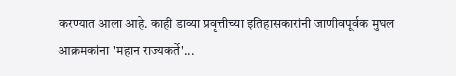करण्यात आला आहे. काही डाव्या प्रवृत्तीच्या इतिहासकारांनी जाणीवपूर्वक मुघल आक्रमकांना 'महान राज्यकर्ते'...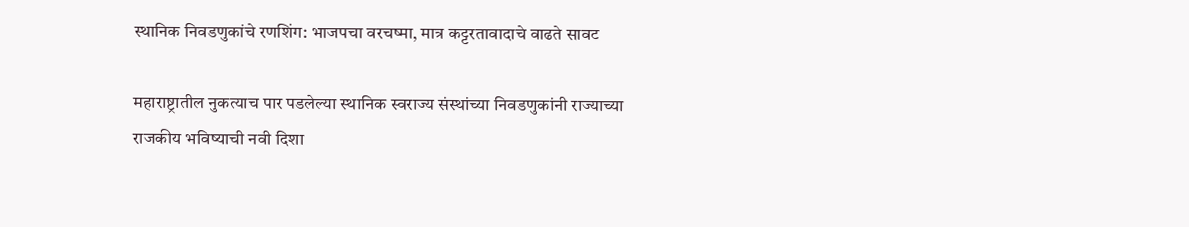स्थानिक निवडणुकांचे रणशिंग: भाजपचा वरचष्मा, मात्र कट्टरतावादाचे वाढते सावट

महाराष्ट्रातील नुकत्याच पार पडलेल्या स्थानिक स्वराज्य संस्थांच्या निवडणुकांनी राज्याच्या राजकीय भविष्याची नवी दिशा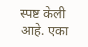स्पष्ट केली आहे. एका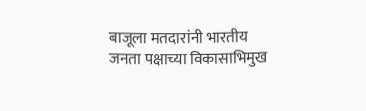बाजूला मतदारांनी भारतीय जनता पक्षाच्या विकासाभिमुख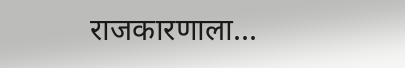राजकारणाला...